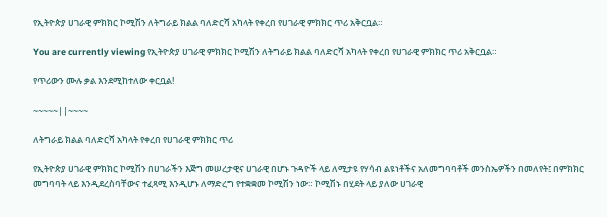የኢትዮጵያ ሀገራዊ ምክክር ኮሚሽን ለትግራይ ክልል ባለድርሻ አካላት የቀረበ የሀገራዊ ምክክር ጥሪ አቅርቧል።

You are currently viewing የኢትዮጵያ ሀገራዊ ምክክር ኮሚሽን ለትግራይ ክልል ባለድርሻ አካላት የቀረበ የሀገራዊ ምክክር ጥሪ አቅርቧል።

የጥሪውን ሙሉ ቃል እንደሚከተለው ቀርቧል!

~~~~~||~~~~

ለትግራይ ክልል ባለድርሻ አካላት የቀረበ የሀገራዊ ምክክር ጥሪ

የኢትዮጵያ ሀገራዊ ምክክር ኮሚሽን በሀገራችን እጅግ መሠረታዊና ሀገራዊ በሆኑ ጉዳዮች ላይ ለሚታዩ የሃሳብ ልዩነቶችና አለመግባባቶች መንስኤዎችን በመለየት፤ በምክክር መግባባት ላይ እንዲደረስባቸውና ተፈጻሚ እንዲሆኑ ለማድረግ የተቋቋመ ኮሚሽን ነው። ኮሚሽኑ በሂደት ላይ ያለው ሀገራዊ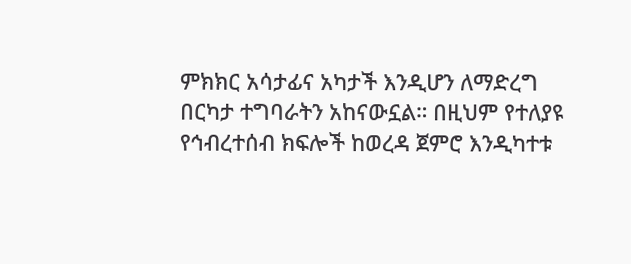ምክክር አሳታፊና አካታች እንዲሆን ለማድረግ በርካታ ተግባራትን አከናውኗል። በዚህም የተለያዩ የኅብረተሰብ ክፍሎች ከወረዳ ጀምሮ እንዲካተቱ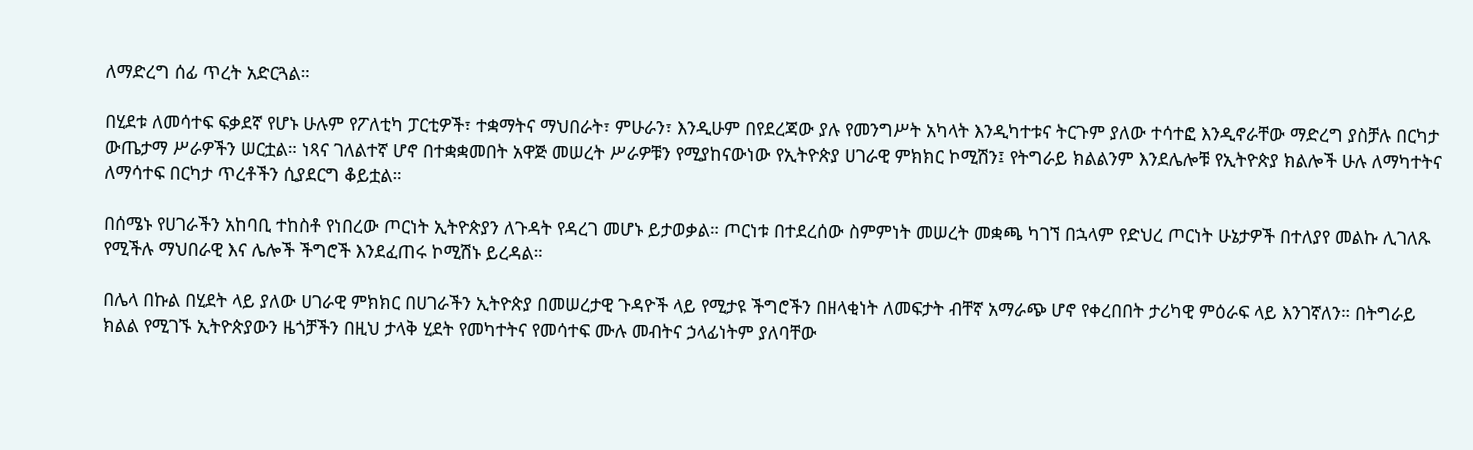ለማድረግ ሰፊ ጥረት አድርጓል።

በሂደቱ ለመሳተፍ ፍቃደኛ የሆኑ ሁሉም የፖለቲካ ፓርቲዎች፣ ተቋማትና ማህበራት፣ ምሁራን፣ እንዲሁም በየደረጃው ያሉ የመንግሥት አካላት እንዲካተቱና ትርጉም ያለው ተሳተፎ እንዲኖራቸው ማድረግ ያስቻሉ በርካታ ውጤታማ ሥራዎችን ሠርቷል። ነጻና ገለልተኛ ሆኖ በተቋቋመበት አዋጅ መሠረት ሥራዎቹን የሚያከናውነው የኢትዮጵያ ሀገራዊ ምክክር ኮሚሽን፤ የትግራይ ክልልንም እንደሌሎቹ የኢትዮጵያ ክልሎች ሁሉ ለማካተትና ለማሳተፍ በርካታ ጥረቶችን ሲያደርግ ቆይቷል።

በሰሜኑ የሀገራችን አከባቢ ተከስቶ የነበረው ጦርነት ኢትዮጵያን ለጉዳት የዳረገ መሆኑ ይታወቃል። ጦርነቱ በተደረሰው ስምምነት መሠረት መቋጫ ካገኘ በኋላም የድህረ ጦርነት ሁኔታዎች በተለያየ መልኩ ሊገለጹ የሚችሉ ማህበራዊ እና ሌሎች ችግሮች እንደፈጠሩ ኮሚሽኑ ይረዳል።

በሌላ በኩል በሂደት ላይ ያለው ሀገራዊ ምክክር በሀገራችን ኢትዮጵያ በመሠረታዊ ጉዳዮች ላይ የሚታዩ ችግሮችን በዘላቂነት ለመፍታት ብቸኛ አማራጭ ሆኖ የቀረበበት ታሪካዊ ምዕራፍ ላይ እንገኛለን። በትግራይ ክልል የሚገኙ ኢትዮጵያውን ዜጎቻችን በዚህ ታላቅ ሂደት የመካተትና የመሳተፍ ሙሉ መብትና ኃላፊነትም ያለባቸው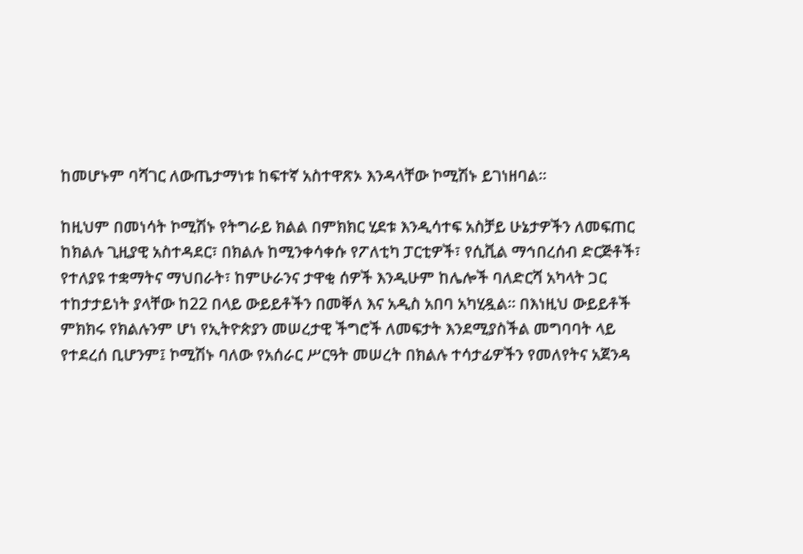ከመሆኑም ባሻገር ለውጤታማነቱ ከፍተኛ አስተዋጽኦ እንዳላቸው ኮሚሽኑ ይገነዘባል።

ከዚህም በመነሳት ኮሚሽኑ የትግራይ ክልል በምክክር ሂደቱ እንዲሳተፍ አስቻይ ሁኔታዎችን ለመፍጠር ከክልሉ ጊዚያዊ አስተዳደር፣ በክልሉ ከሚንቀሳቀሱ የፖለቲካ ፓርቲዎች፣ የሲቪል ማኅበረሰብ ድርጅቶች፣ የተለያዩ ተቋማትና ማህበራት፣ ከምሁራንና ታዋቂ ሰዎች እንዲሁም ከሌሎች ባለድርሻ አካላት ጋር ተከታታይነት ያላቸው ከ22 በላይ ውይይቶችን በመቐለ እና አዲስ አበባ አካሂዷል። በእነዚህ ውይይቶች ምክክሩ የክልሉንም ሆነ የኢትዮጵያን መሠረታዊ ችግሮች ለመፍታት እንደሚያስችል መግባባት ላይ የተደረሰ ቢሆንም፤ ኮሚሽኑ ባለው የአሰራር ሥርዓት መሠረት በክልሉ ተሳታፊዎችን የመለየትና አጀንዳ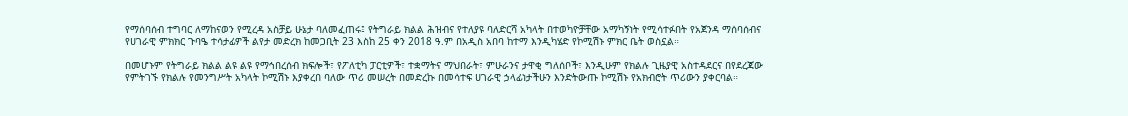የማሰባሰብ ተግባር ለማከናወን የሚረዳ አስቻይ ሁኔታ ባለመፈጠሩ፤ የትግራይ ክልል ሕዝብና የተለያዩ ባለድርሻ አካላት በተወካዮቻቸው አማካኝነት የሚሳተፉበት የአጀንዳ ማሰባሰብና የሀገራዊ ምክክር ጉባዔ ተሳታፊዎች ልየታ መድረክ ከመጋቢት 23 እስከ 25 ቀን 2018 ዓ.ም በአዲስ አበባ ከተማ እንዲካሄድ የኮሚሽኑ ምክር ቤት ወስኗል።

በመሆኑም የትግራይ ክልል ልዩ ልዩ የማኅበረሰብ ክፍሎች፣ የፖለቲካ ፓርቲዎች፣ ተቋማትና ማህበራት፣ ምሁራንና ታዋቂ ግለሰቦች፣ እንዲሁም የክልሉ ጊዜያዊ አስተዳደርና በየደረጃው የምትገኙ የክልሉ የመንግሥት አካላት ኮሚሽኑ እያቀረበ ባለው ጥሪ መሠረት በመድረኩ በመሳተፍ ሀገራዊ ኃላፊነታችሁን እንድትውጡ ኮሚሽኑ የአክብሮት ጥሪውን ያቀርባል።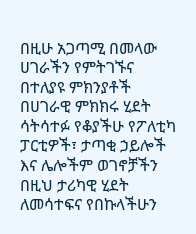በዚሁ አጋጣሚ በመላው ሀገራችን የምትገኙና በተለያዩ ምክንያቶች በሀገራዊ ምክክሩ ሂደት ሳትሳተፉ የቆያችሁ የፖለቲካ ፓርቲዎች፣ ታጣቂ ኃይሎች እና ሌሎችም ወገኖቻችን በዚህ ታሪካዊ ሂደት ለመሳተፍና የበኩላችሁን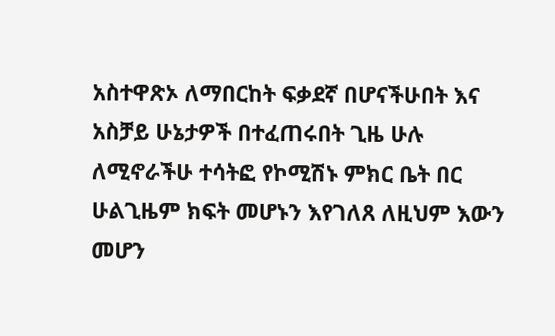አስተዋጽኦ ለማበርከት ፍቃደኛ በሆናችሁበት እና አስቻይ ሁኔታዎች በተፈጠሩበት ጊዜ ሁሉ ለሚኖራችሁ ተሳትፎ የኮሚሽኑ ምክር ቤት በር ሁልጊዜም ክፍት መሆኑን እየገለጸ ለዚህም እውን መሆን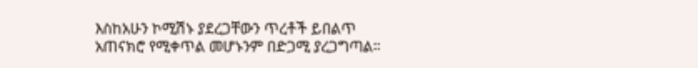እስከአሁን ኮሚሽኑ ያደረጋቸውን ጥረቶች ይበልጥ አጠናክሮ የሚቀጥል መሆኑንም በድጋሚ ያረጋግጣል።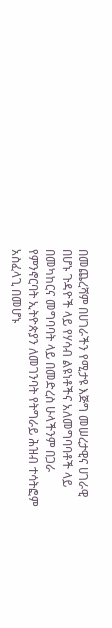በመጨረሻም በሀገራችን የሚታዩ እጅግ መሠረታዊና ሀገራዊ በሆኑ ጉዳዮች ላይ የሃሳብ ልዩነቶችና አለመግባባቶች ላይ በመካከርና መግባባት ላይ በመድረስ ሁላችንም በጋራ የምንኖርባት ኢትዮጵያን ለመገንባት የትግራይ ሕዝብ ተሳትፎም አስፈላጊ በመሆኑ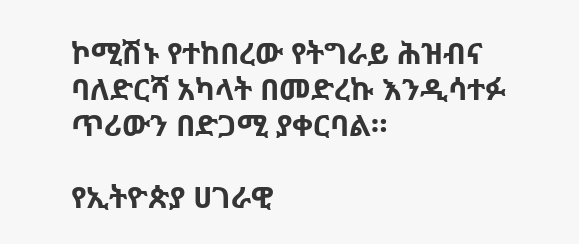ኮሚሽኑ የተከበረው የትግራይ ሕዝብና ባለድርሻ አካላት በመድረኩ እንዲሳተፉ ጥሪውን በድጋሚ ያቀርባል።

የኢትዮጵያ ሀገራዊ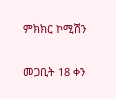ምክክር ኮሚሽን

መጋቢት 18 ቀን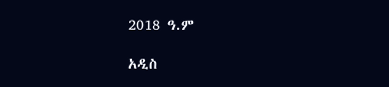2018 ዓ.ም

አዲስ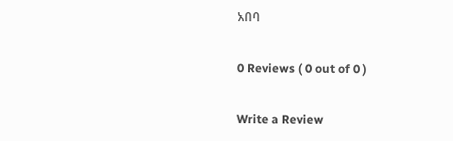አበባ

0 Reviews ( 0 out of 0 )

Write a Review